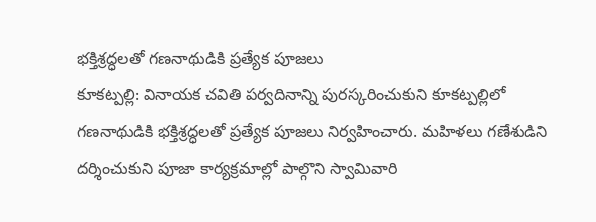భక్తిశ్రద్ధలతో గణనాథుడికి ప్రత్యేక పూజలు
కూకట్పల్లి: వినాయక చవితి పర్వదినాన్ని పురస్కరించుకుని కూకట్పల్లిలో గణనాథుడికి భక్తిశ్రద్ధలతో ప్రత్యేక పూజలు నిర్వహించారు. మహిళలు గణేశుడిని దర్శించుకుని పూజా కార్యక్రమాల్లో పాల్గొని స్వామివారి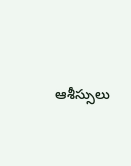ఆశీస్సులు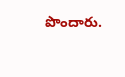పొందారు.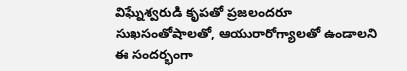విఘ్నేశ్వరుడి కృపతో ప్రజలందరూ సుఖసంతోషాలతో, ఆయురారోగ్యాలతో ఉండాలని ఈ సందర్భంగా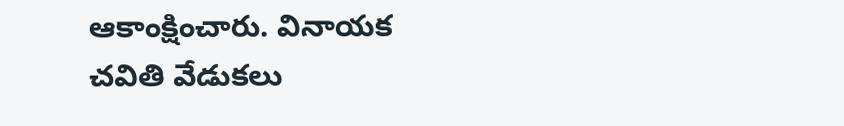ఆకాంక్షించారు. వినాయక చవితి వేడుకలు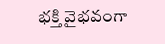భక్తి వైభవంగా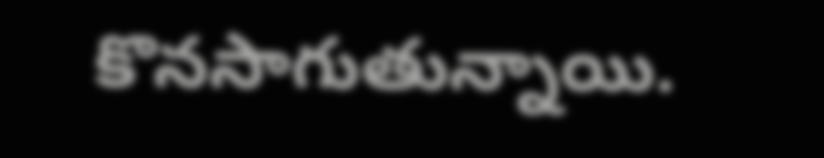కొనసాగుతున్నాయి.